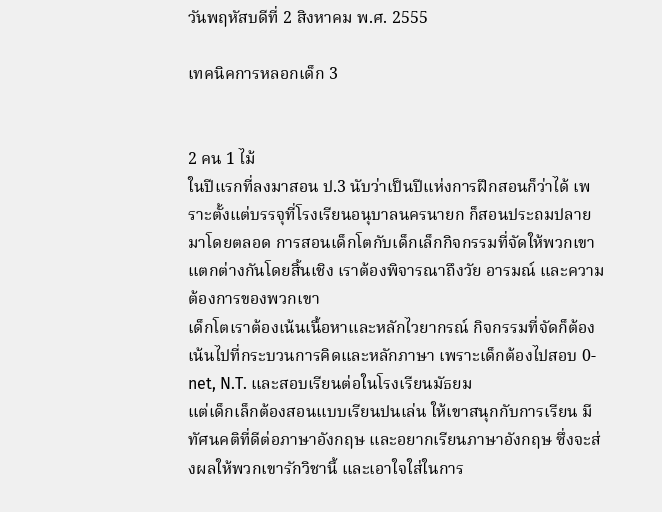วันพฤหัสบดีที่ 2 สิงหาคม พ.ศ. 2555

เทคนิคการหลอกเด็ก 3


2 คน 1 ไม้
ในปีแรกที่ลงมาสอน ป.3 นับว่าเป็นปีแห่งการฝึกสอนก็ว่าได้ เพราะตั้งแต่บรรจุที่โรงเรียนอนุบาลนครนายก ก็สอนประถมปลายมาโดยตลอด การสอนเด็กโตกับเด็กเล็กกิจกรรมที่จัดให้พวกเขาแตกต่างกันโดยสิ้นเชิง เราต้องพิจารณาถึงวัย อารมณ์ และความต้องการของพวกเขา
เด็กโตเราต้องเน้นเนื้อหาและหลักไวยากรณ์ กิจกรรมที่จัดก็ต้องเน้นไปที่กระบวนการคิดและหลักภาษา เพราะเด็กต้องไปสอบ 0-net, N.T. และสอบเรียนต่อในโรงเรียนมัธยม
แต่เด็กเล็กต้องสอนแบบเรียนปนเล่น ให้เขาสนุกกับการเรียน มีทัศนคติที่ดีต่อภาษาอังกฤษ และอยากเรียนภาษาอังกฤษ ซึ่งจะส่งผลให้พวกเขารักวิชานี้ และเอาใจใส่ในการ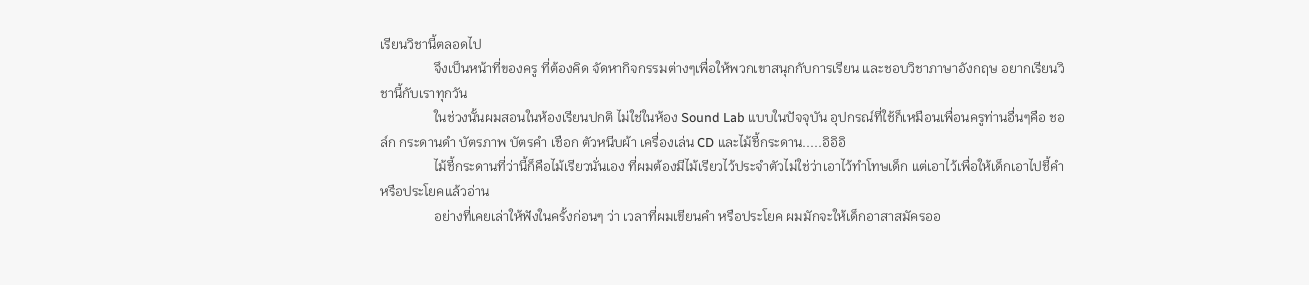เรียนวิชานี้ตลอดไป
                จึงเป็นหน้าที่ของครู ที่ต้องคิด จัดหากิจกรรมต่างๆเพื่อให้พวกเขาสนุกกับการเรียน และชอบวิชาภาษาอังกฤษ อยากเรียนวิชานี้กับเราทุกวัน
                ในช่วงนั้นผมสอนในห้องเรียนปกติ ไม่ใช่ในห้อง Sound Lab แบบในปัจจุบัน อุปกรณ์ที่ใช้ก็เหมือนเพื่อนครูท่านอื่นๆคือ ชอล์ก กระดานดำ บัตรภาพ บัตรคำ เชือก ตัวหนีบผ้า เครื่องเล่น CD และไม้ชี้กระดาน.....อิอิอิ
                ไม้ชี้กระดานที่ว่านี้ก็คือไม้เรียวนั่นเอง ที่ผมต้องมีไม้เรียวไว้ประจำตัวไม่ใช่ว่าเอาไว้ทำโทษเด็ก แต่เอาไว้เพื่อให้เด็กเอาไปชี้คำ หรือประโยคแล้วอ่าน
                อย่างที่เคยเล่าให้ฟังในครั้งก่อนๆ ว่า เวลาที่ผมเขียนคำ หรือประโยค ผมมักจะให้เด็กอาสาสมัครออ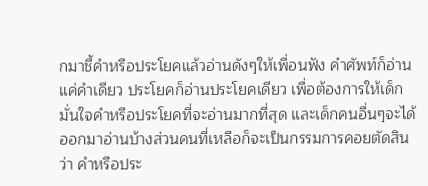กมาชี้คำหรือประโยคแล้วอ่านดังๆให้เพื่อนฟัง คำศัพท์ก็อ่านแค่คำเดียว ประโยคก็อ่านประโยคเดียว เพื่อต้องการให้เด็กมั่นใจคำหรือประโยคที่จะอ่านมากที่สุด และเด็กคนอื่นๆจะได้ออกมาอ่านบ้างส่วนคนที่เหลือก็จะเป็นกรรมการคอยตัดสินว่า คำหรือประ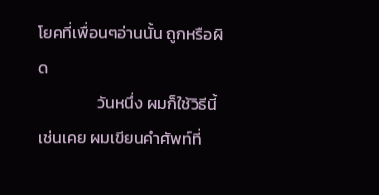โยคที่เพื่อนๆอ่านนั้น ถูกหรือผิด
                วันหนึ่ง ผมก็ใช้วิธีนี้เช่นเคย ผมเขียนคำศัพท์ที่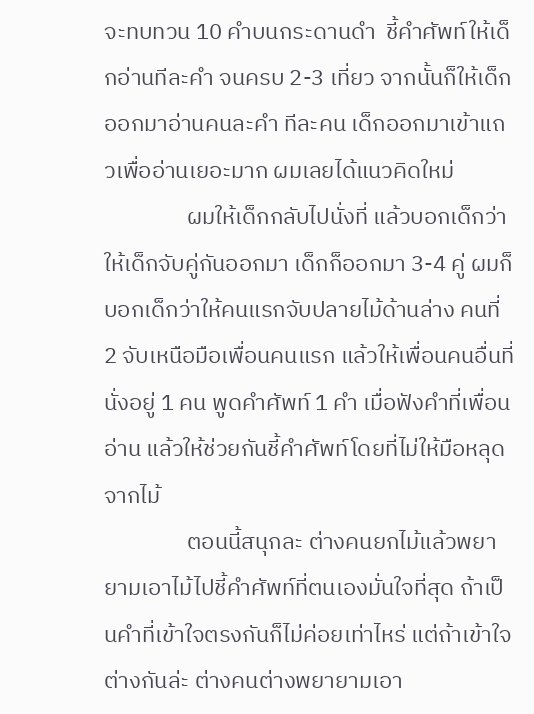จะทบทวน 10 คำบนกระดานดำ  ชี้คำศัพท์ให้เด็กอ่านทีละคำ จนครบ 2-3 เที่ยว จากนั้นก็ให้เด็กออกมาอ่านคนละคำ ทีละคน เด็กออกมาเข้าแถวเพื่ออ่านเยอะมาก ผมเลยได้แนวคิดใหม่
                ผมให้เด็กกลับไปนั่งที่ แล้วบอกเด็กว่า ให้เด็กจับคู่กันออกมา เด็กก็ออกมา 3-4 คู่ ผมก็บอกเด็กว่าให้คนแรกจับปลายไม้ด้านล่าง คนที่ 2 จับเหนือมือเพื่อนคนแรก แล้วให้เพื่อนคนอื่นที่นั่งอยู่ 1 คน พูดคำศัพท์ 1 คำ เมื่อฟังคำที่เพื่อนอ่าน แล้วให้ช่วยกันชี้คำศัพท์โดยที่ไม่ให้มือหลุดจากไม้
                ตอนนี้สนุกละ ต่างคนยกไม้แล้วพยายามเอาไม้ไปชี้คำศัพท์ที่ตนเองมั่นใจที่สุด ถ้าเป็นคำที่เข้าใจตรงกันก็ไม่ค่อยเท่าไหร่ แต่ถ้าเข้าใจต่างกันล่ะ ต่างคนต่างพยายามเอา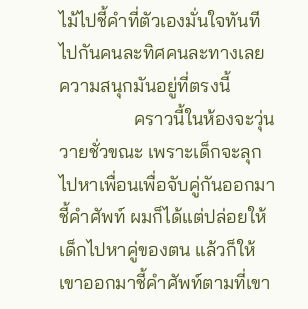ไม้ไปชี้คำที่ตัวเองมั่นใจทันที ไปกันคนละทิศคนละทางเลย ความสนุกมันอยู่ที่ตรงนี้
                คราวนี้ในห้องจะวุ่นวายชั่วขณะ เพราะเด็กจะลุกไปหาเพื่อนเพื่อจับคู่กันออกมาชี้คำศัพท์ ผมก็ได้แต่ปล่อยให้เด็กไปหาคู่ของตน แล้วก็ให้เขาออกมาชี้คำศัพท์ตามที่เขา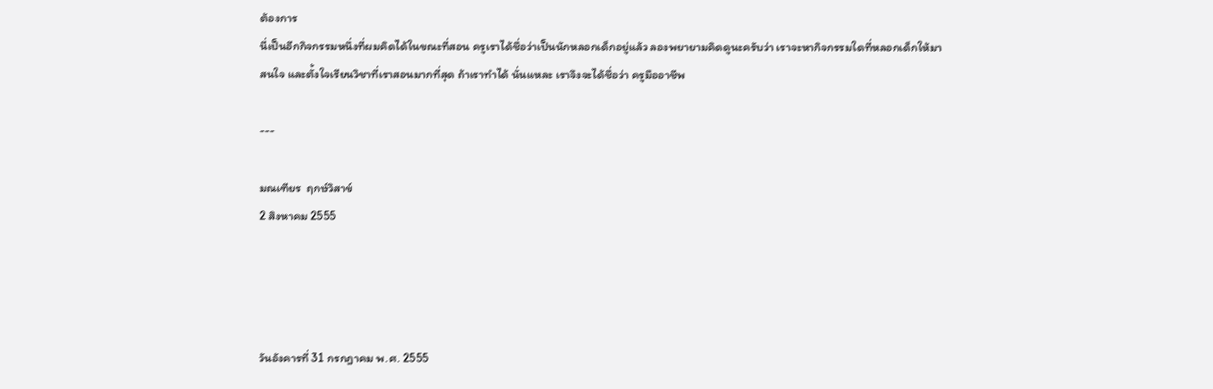ต้องการ
นี่เป็นอีกกิจกรรมหนึ่งที่ผมคิดได้ในขณะที่สอน ครูเราได้ชื่อว่าเป็นนักหลอกเด็กอยู่แล้ว ลองพยายามคิดดูนะครับว่า เราจะหากิจกรรมใดที่หลอกเด็กให้มาสนใจ และตั้งใจเรียนวิชาที่เราสอนมากที่สุด ถ้าเราทำได้ นั่นแหละ เราจึงจะได้ชื่อว่า ครูมืออาชีพ

---

มณเฑียร  ฤกษ์วิสาข์
2 สิงหาคม 2555




วันอังคารที่ 31 กรกฎาคม พ.ศ. 2555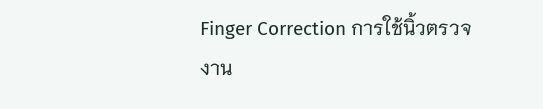Finger Correction การใช้นิ้วตรวจงาน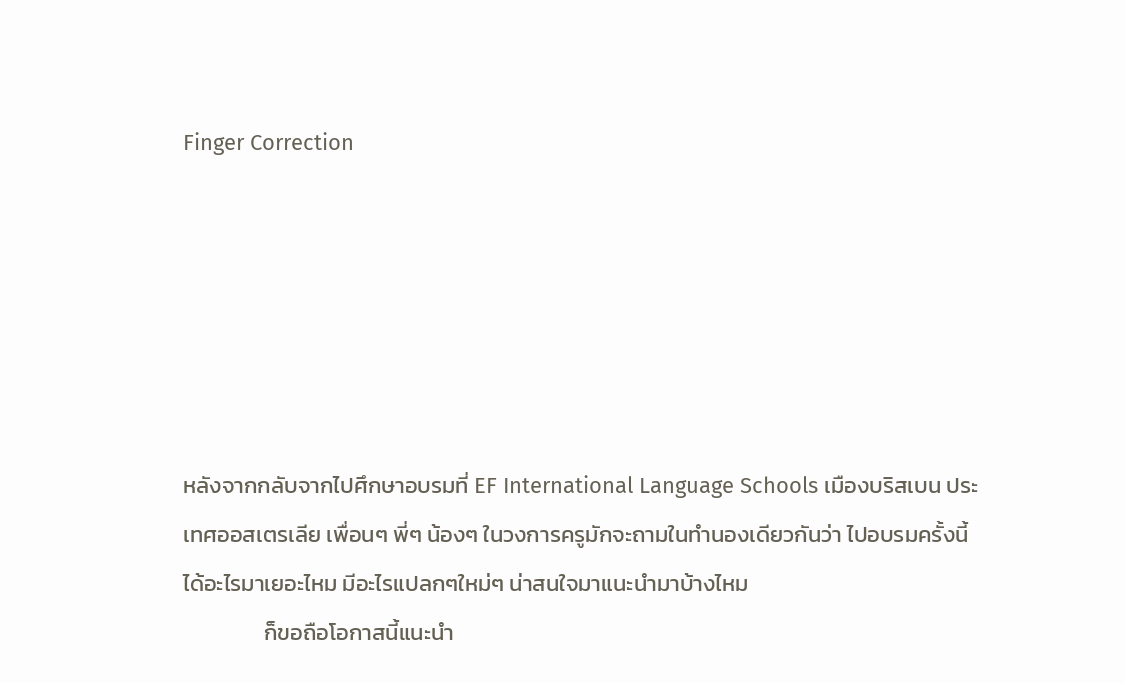Finger Correction






หลังจากกลับจากไปศึกษาอบรมที่ EF International Language Schools เมืองบริสเบน ประเทศออสเตรเลีย เพื่อนๆ พี่ๆ น้องๆ ในวงการครูมักจะถามในทำนองเดียวกันว่า ไปอบรมครั้งนี้ได้อะไรมาเยอะไหม มีอะไรแปลกๆใหม่ๆ น่าสนใจมาแนะนำมาบ้างไหม
                ก็ขอถือโอกาสนี้แนะนำ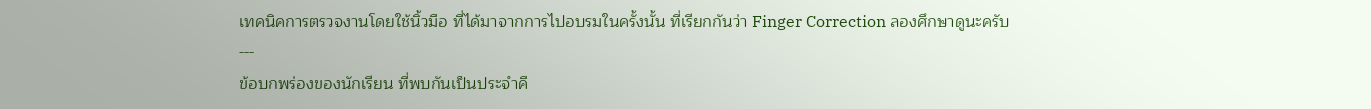เทคนิคการตรวจงานโดยใช้นิ้วมือ ที่ได้มาจากการไปอบรมในครั้งนั้น ที่เรียกกันว่า Finger Correction ลองศึกษาดูนะครับ
---
ข้อบกพร่องของนักเรียน ที่พบกันเป็นประจำคื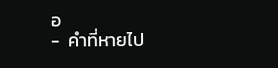อ
-  คำที่หายไป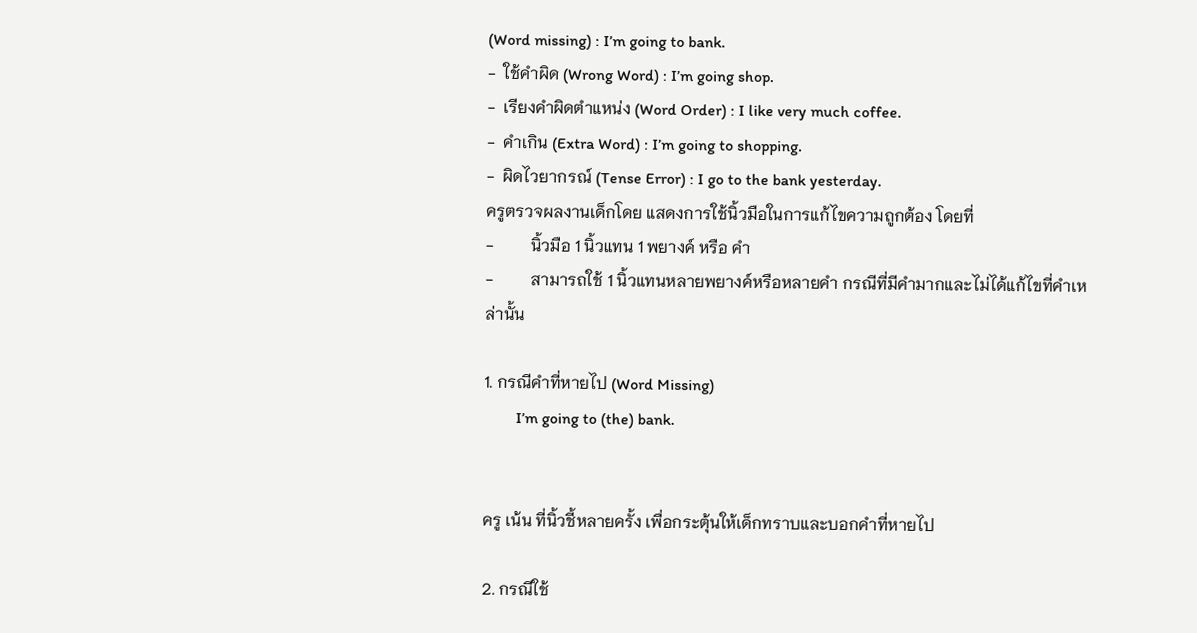(Word missing) : I’m going to bank.
-  ใช้คำผิด (Wrong Word) : I’m going shop.
-  เรียงคำผิดตำแหน่ง (Word Order) : I like very much coffee.
-  คำเกิน (Extra Word) : I’m going to shopping.
-  ผิดไวยากรณ์ (Tense Error) : I go to the bank yesterday.
ครูตรวจผลงานเด็กโดย แสดงการใช้นิ้วมือในการแก้ไขความถูกต้อง โดยที่
-         นิ้วมือ 1 นิ้วแทน 1 พยางค์ หรือ คำ
-         สามารถใช้ 1 นิ้วแทนหลายพยางค์หรือหลายคำ กรณีที่มีคำมากและไม่ได้แก้ไขที่คำเหล่านั้น

1. กรณีคำที่หายไป (Word Missing)
        I’m going to (the) bank.


ครู เน้น ที่นิ้วชี้หลายครั้ง เพื่อกระตุ้นให้เด็กทราบและบอกคำที่หายไป

2. กรณีใช้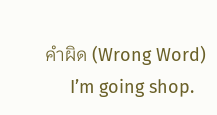คำผิด (Wrong Word)
     I’m going shop.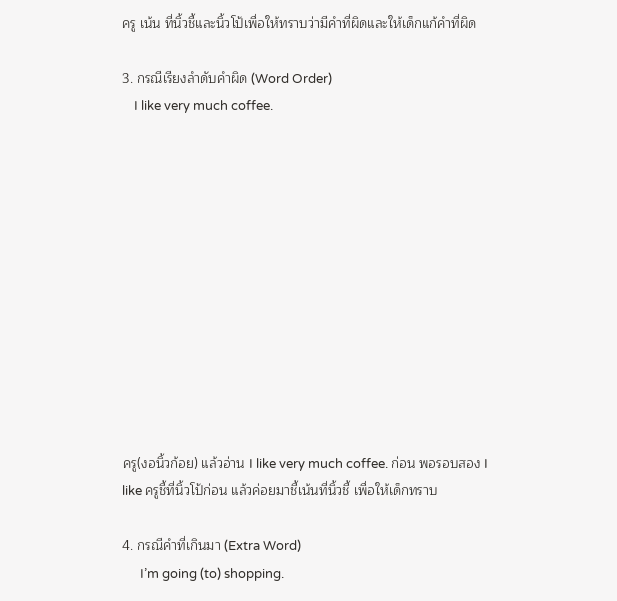ครู เน้น ที่นิ้วชี้และนิ้วโป้เพื่อให้ทราบว่ามีคำที่ผิดและให้เด็กแก้คำที่ผิด

3. กรณีเรียงลำดับคำผิด (Word Order)
    I like very much coffee.












ครู(งอนิ้วก้อย) แล้วอ่าน I like very much coffee. ก่อน พอรอบสอง I like ครูชี้ที่นิ้วโป้ก่อน แล้วค่อยมาชี้เน้นที่นิ้วชี้ เพื่อให้เด็กทราบ

4. กรณีคำที่เกินมา (Extra Word)
      I’m going (to) shopping.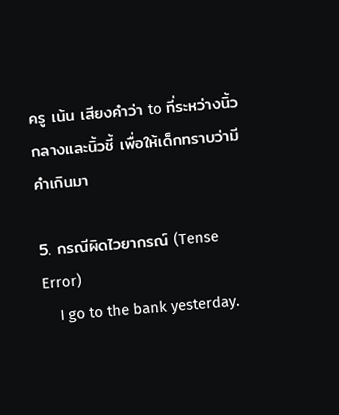ครู เน้น เสียงคำว่า to ที่ระหว่างนิ้วกลางและนิ้วชี้ เพื่อให้เด็กทราบว่ามีคำเกินมา

5. กรณีผิดไวยากรณ์ (Tense Error)
    I go to the bank yesterday.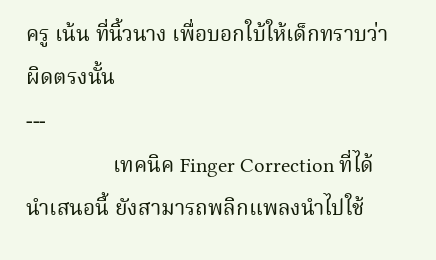ครู เน้น ที่นิ้วนาง เพื่อบอกใบ้ให้เด็กทราบว่าผิดตรงนั้น
---
                เทคนิค Finger Correction ที่ได้นำเสนอนี้ ยังสามารถพลิกแพลงนำไปใช้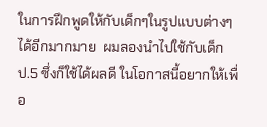ในการฝึกพูดให้กับเด็กๆในรูปแบบต่างๆได้อีกมากมาย  ผมลองนำไปใช้กับเด็ก ป.5 ซึ่งก็ใช้ได้ผลดี ในโอกาสนี้อยากให้เพื่อ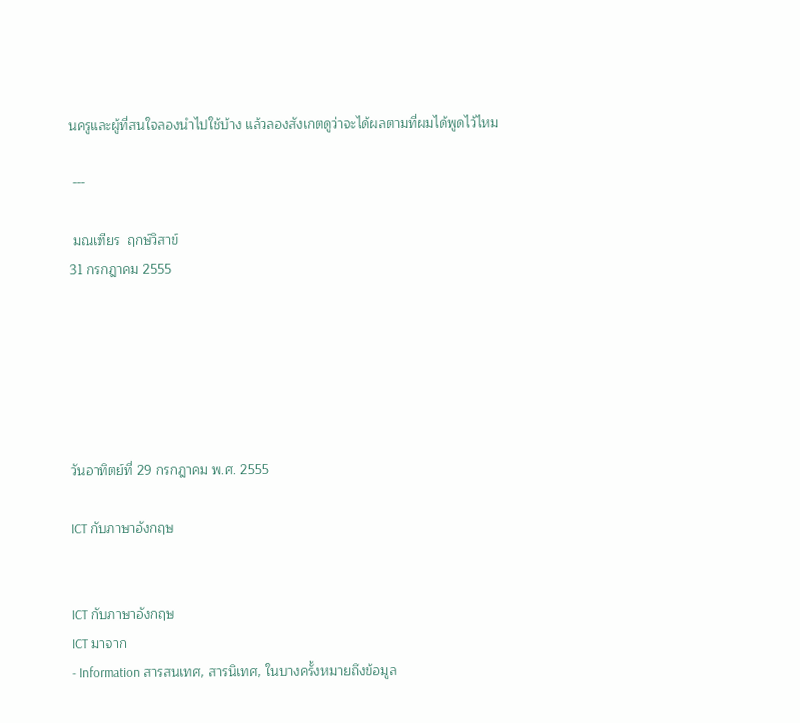นครูและผู้ที่สนใจลองนำไปใช้บ้าง แล้วลองสังเกตดูว่าจะได้ผลตามที่ผมได้พูดไว้ไหม

 ---

 มณเฑียร  ฤกษ์วิสาข์
31 กรกฎาคม 2555






วันอาทิตย์ที่ 29 กรกฎาคม พ.ศ. 2555

ICT กับภาษาอังกฤษ


ICT กับภาษาอังกฤษ
ICT มาจาก
- Information สารสนเทศ, สารนิเทศ, ในบางครั้งหมายถึงข้อมูล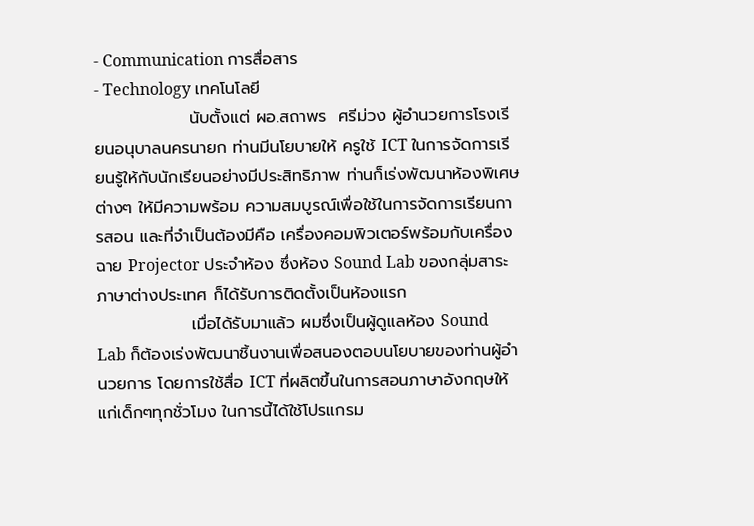- Communication การสื่อสาร
- Technology เทคโนโลยี
                นับตั้งแต่ ผอ.สถาพร  ศรีม่วง ผู้อำนวยการโรงเรียนอนุบาลนครนายก ท่านมีนโยบายให้ ครูใช้ ICT ในการจัดการเรียนรู้ให้กับนักเรียนอย่างมีประสิทธิภาพ ท่านก็เร่งพัฒนาห้องพิเศษต่างๆ ให้มีความพร้อม ความสมบูรณ์เพื่อใช้ในการจัดการเรียนการสอน และที่จำเป็นต้องมีคือ เครื่องคอมพิวเตอร์พร้อมกับเครื่องฉาย Projector ประจำห้อง ซึ่งห้อง Sound Lab ของกลุ่มสาระภาษาต่างประเทศ ก็ได้รับการติดตั้งเป็นห้องแรก
                เมื่อได้รับมาแล้ว ผมซึ่งเป็นผู้ดูแลห้อง Sound Lab ก็ต้องเร่งพัฒนาชิ้นงานเพื่อสนองตอบนโยบายของท่านผู้อำนวยการ โดยการใช้สื่อ ICT ที่ผลิตขึ้นในการสอนภาษาอังกฤษให้แก่เด็กๆทุกชั่วโมง ในการนี้ได้ใช้โปรแกรม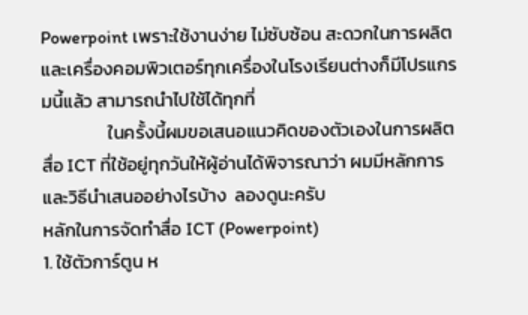Powerpoint เพราะใช้งานง่าย ไม่ซับซ้อน สะดวกในการผลิต และเครื่องคอมพิวเตอร์ทุกเครื่องในโรงเรียนต่างก็มีโปรแกรมนี้แล้ว สามารถนำไปใช้ได้ทุกที่
                ในครั้งนี้ผมขอเสนอแนวคิดของตัวเองในการผลิตสื่อ ICT ที่ใช้อยู่ทุกวันให้ผู้อ่านได้พิจารณาว่า ผมมีหลักการและวิธีนำเสนออย่างไรบ้าง  ลองดูนะครับ
หลักในการจัดทำสื่อ ICT (Powerpoint)
1. ใช้ตัวการ์ตูน ห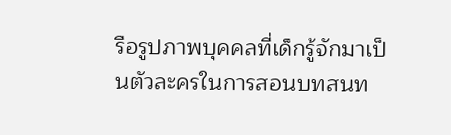รือรูปภาพบุคคลที่เด็กรู้จักมาเป็นตัวละครในการสอนบทสนท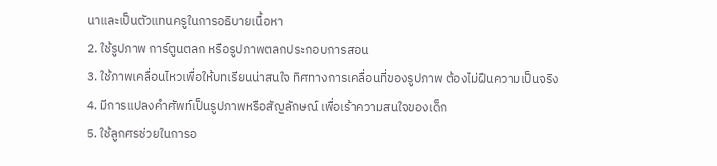นาและเป็นตัวแทนครูในการอธิบายเนื้อหา
2. ใช้รูปภาพ การ์ตูนตลก หรือรูปภาพตลกประกอบการสอน
3. ใช้ภาพเคลื่อนไหวเพื่อให้บทเรียนน่าสนใจ ทิศทางการเคลื่อนที่ของรูปภาพ ต้องไม่ฝืนความเป็นจริง
4. มีการแปลงคำศัพท์เป็นรูปภาพหรือสัญลักษณ์ เพื่อเร้าความสนใจของเด็ก
5. ใช้ลูกศรช่วยในการอ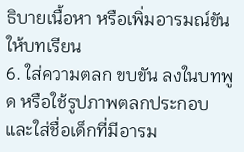ธิบายเนื้อหา หรือเพิ่มอารมณ์ขันให้บทเรียน
6. ใส่ความตลก ขบขัน ลงในบทพูด หรือใช้รูปภาพตลกประกอบ และใส่ชื่อเด็กที่มีอารม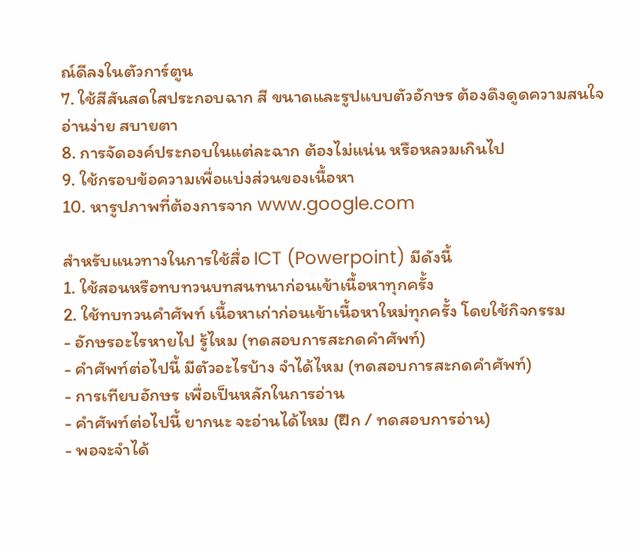ณ์ดีลงในตัวการ์ตูน
7. ใช้สีสันสดใสประกอบฉาก สี ขนาดและรูปแบบตัวอักษร ต้องดึงดูดความสนใจ อ่านง่าย สบายตา
8. การจัดองค์ประกอบในแต่ละฉาก ต้องไม่แน่น หรือหลวมเกินไป
9. ใช้กรอบข้อความเพื่อแบ่งส่วนของเนื้อหา
10. หารูปภาพที่ต้องการจาก www.google.com

สำหรับแนวทางในการใช้สื่อ ICT (Powerpoint) มีดังนี้
1. ใช้สอนหรือทบทวนบทสนทนาก่อนเข้าเนื้อหาทุกครั้ง
2. ใช้ทบทวนคำศัพท์ เนื้อหาเก่าก่อนเข้าเนื้อหาใหม่ทุกครั้ง โดยใช้กิจกรรม
- อักษรอะไรหายไป รู้ไหม (ทดสอบการสะกดคำศัพท์)
- คำศัพท์ต่อไปนี้ มีตัวอะไรบ้าง จำได้ไหม (ทดสอบการสะกดคำศัพท์)
- การเทียบอักษร เพื่อเป็นหลักในการอ่าน
- คำศัพท์ต่อไปนี้ ยากนะ จะอ่านได้ไหม (ฝึก / ทดสอบการอ่าน)
- พอจะจำได้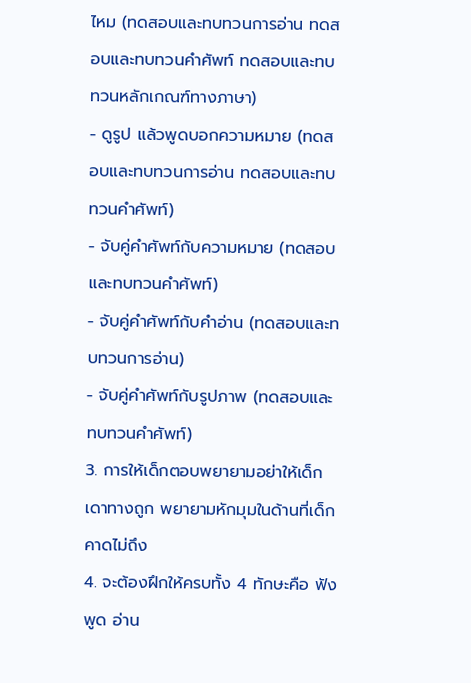ไหม (ทดสอบและทบทวนการอ่าน ทดสอบและทบทวนคำศัพท์ ทดสอบและทบทวนหลักเกณฑ์ทางภาษา)
- ดูรูป แล้วพูดบอกความหมาย (ทดสอบและทบทวนการอ่าน ทดสอบและทบทวนคำศัพท์)
- จับคู่คำศัพท์กับความหมาย (ทดสอบและทบทวนคำศัพท์)
- จับคู่คำศัพท์กับคำอ่าน (ทดสอบและทบทวนการอ่าน)
- จับคู่คำศัพท์กับรูปภาพ (ทดสอบและทบทวนคำศัพท์)
3. การให้เด็กตอบพยายามอย่าให้เด็กเดาทางถูก พยายามหักมุมในด้านที่เด็กคาดไม่ถึง
4. จะต้องฝึกให้ครบทั้ง 4 ทักษะคือ ฟัง พูด อ่าน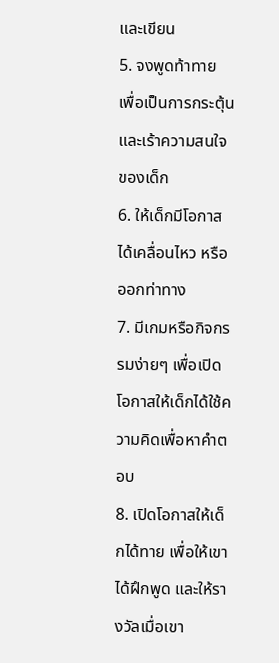และเขียน
5. จงพูดท้าทาย เพื่อเป็นการกระตุ้นและเร้าความสนใจของเด็ก
6. ให้เด็กมีโอกาสได้เคลื่อนไหว หรือออกท่าทาง
7. มีเกมหรือกิจกรรมง่ายๆ เพื่อเปิดโอกาสให้เด็กได้ใช้ความคิดเพื่อหาคำตอบ
8. เปิดโอกาสให้เด็กได้ทาย เพื่อให้เขาได้ฝึกพูด และให้รางวัลเมื่อเขา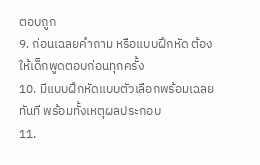ตอบถูก
9. ก่อนเฉลยคำถาม หรือแบบฝึกหัด ต้องให้เด็กพูดตอบก่อนทุกครั้ง
10. มีแบบฝึกหัดแบบตัวเลือกพร้อมเฉลยทันที พร้อมทั้งเหตุผลประกอบ
11.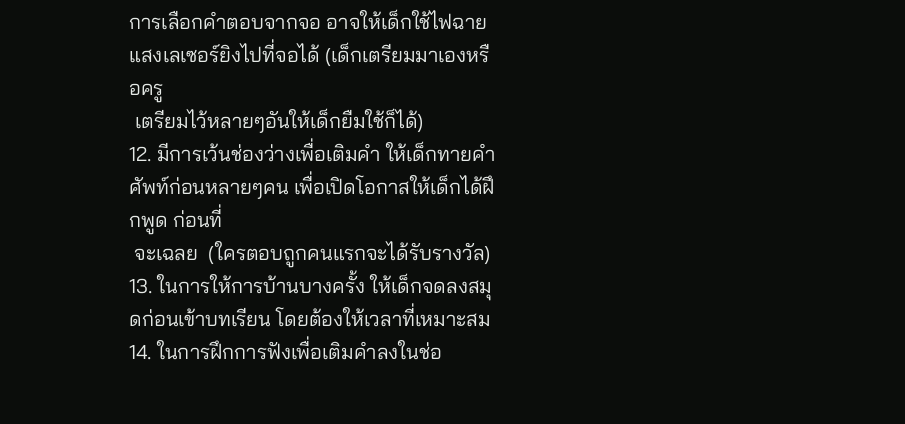การเลือกคำตอบจากจอ อาจให้เด็กใช้ไฟฉายแสงเลเซอร์ยิงไปที่จอได้ (เด็กเตรียมมาเองหรือครู
 เตรียมไว้หลายๆอันให้เด็กยืมใช้ก็ได้)
12. มีการเว้นช่องว่างเพื่อเติมคำ ให้เด็กทายคำศัพท์ก่อนหลายๆคน เพื่อเปิดโอกาสให้เด็กได้ฝึกพูด ก่อนที่
 จะเฉลย  (ใครตอบถูกคนแรกจะได้รับรางวัล)
13. ในการให้การบ้านบางครั้ง ให้เด็กจดลงสมุดก่อนเข้าบทเรียน โดยต้องให้เวลาที่เหมาะสม
14. ในการฝึกการฟังเพื่อเติมคำลงในช่อ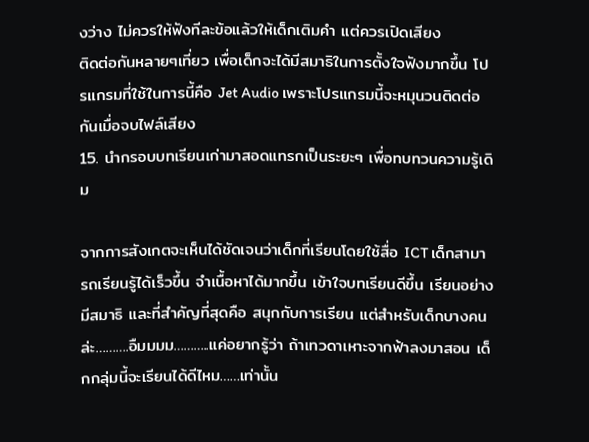งว่าง ไม่ควรให้ฟังทีละข้อแล้วให้เด็กเติมคำ แต่ควรเปิดเสียง
ติดต่อกันหลายๆเที่ยว เพื่อเด็กจะได้มีสมาธิในการตั้งใจฟังมากขึ้น โปรแกรมที่ใช้ในการนี้คือ Jet Audio เพราะโปรแกรมนี้จะหมุนวนติดต่อกันเมื่อจบไฟล์เสียง
15. นำกรอบบทเรียนเก่ามาสอดแทรกเป็นระยะๆ เพื่อทบทวนความรู้เดิม

จากการสังเกตจะเห็นได้ชัดเจนว่าเด็กที่เรียนโดยใช้สื่อ ICT เด็กสามารถเรียนรู้ได้เร็วขึ้น จำเนื้อหาได้มากขึ้น เข้าใจบทเรียนดีขึ้น เรียนอย่างมีสมาธิ และที่สำคัญที่สุดคือ สนุกกับการเรียน แต่สำหรับเด็กบางคนล่ะ……….อืมมมม………..แค่อยากรู้ว่า ถ้าเทวดาเหาะจากฟ้าลงมาสอน เด็กกลุ่มนี้จะเรียนได้ดีไหม……เท่านั้น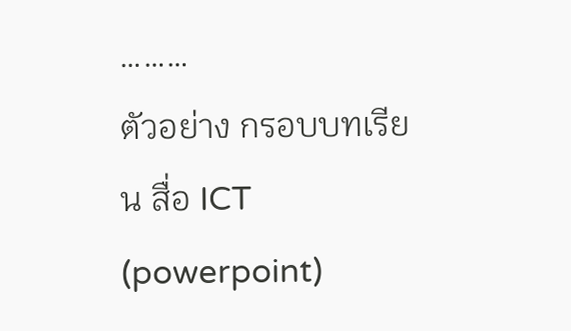………
ตัวอย่าง กรอบบทเรียน สื่อ ICT (powerpoint)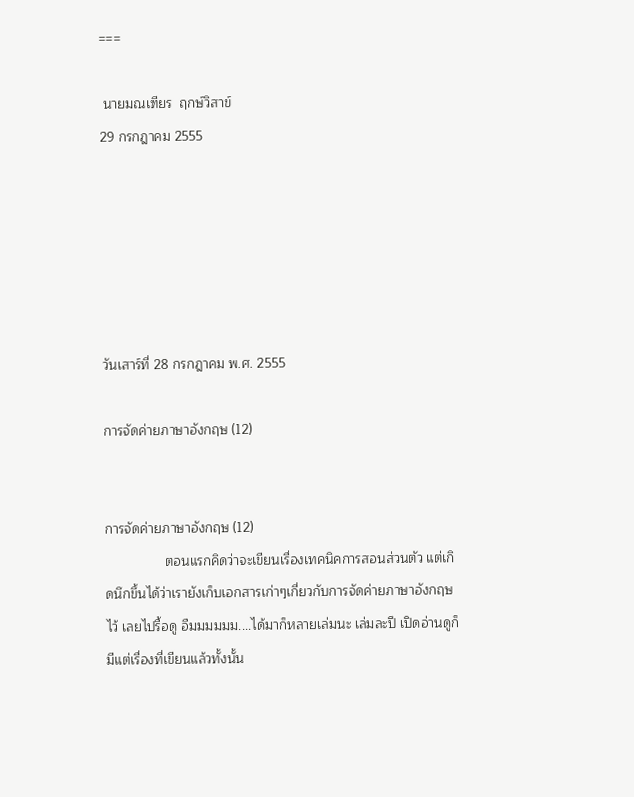===

 นายมณเฑียร  ฤกษ์วิสาข์
29 กรกฎาคม 2555






วันเสาร์ที่ 28 กรกฎาคม พ.ศ. 2555

การจัดค่ายภาษาอังกฤษ (12)


การจัดค่ายภาษาอังกฤษ (12)
                ตอนแรกคิดว่าจะเขียนเรื่องเทคนิคการสอนส่วนตัว แต่เกิดนึกขึ้นได้ว่าเรายังเก็บเอกสารเก่าๆเกี่ยวกับการจัดค่ายภาษาอังกฤษไว้ เลยไปรื้อดู อืมมมมมม....ได้มาก็หลายเล่มนะ เล่มละปี เปิดอ่านดูก็มีแต่เรื่องที่เขียนแล้วทั้งนั้น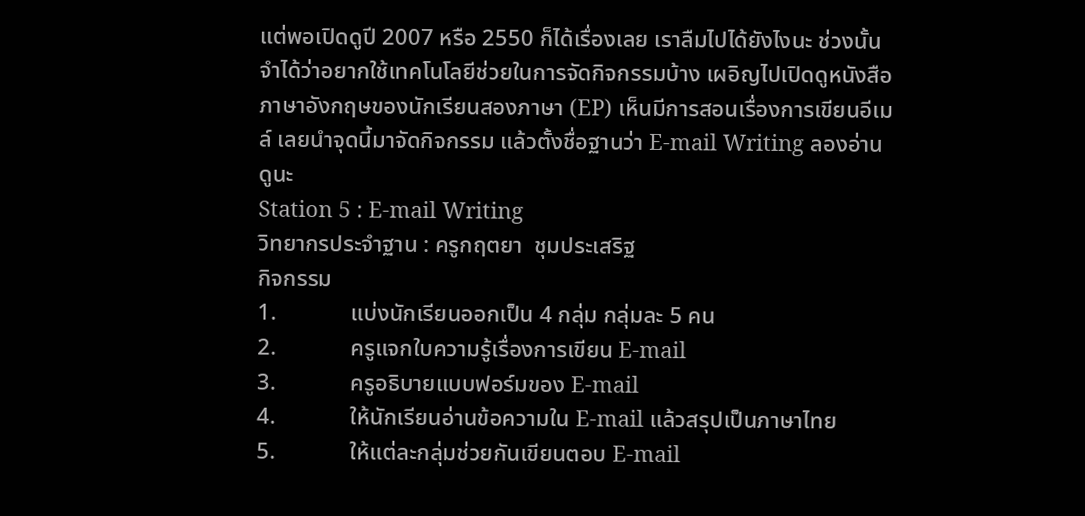แต่พอเปิดดูปี 2007 หรือ 2550 ก็ได้เรื่องเลย เราลืมไปได้ยังไงนะ ช่วงนั้นจำได้ว่าอยากใช้เทคโนโลยีช่วยในการจัดกิจกรรมบ้าง เผอิญไปเปิดดูหนังสือภาษาอังกฤษของนักเรียนสองภาษา (EP) เห็นมีการสอนเรื่องการเขียนอีเมล์ เลยนำจุดนี้มาจัดกิจกรรม แล้วตั้งชื่อฐานว่า E-mail Writing ลองอ่านดูนะ
Station 5 : E-mail Writing
วิทยากรประจำฐาน : ครูกฤตยา  ชุมประเสริฐ
กิจกรรม
1.             แบ่งนักเรียนออกเป็น 4 กลุ่ม กลุ่มละ 5 คน
2.             ครูแจกใบความรู้เรื่องการเขียน E-mail
3.             ครูอธิบายแบบฟอร์มของ E-mail
4.             ให้นักเรียนอ่านข้อความใน E-mail แล้วสรุปเป็นภาษาไทย
5.             ให้แต่ละกลุ่มช่วยกันเขียนตอบ E-mail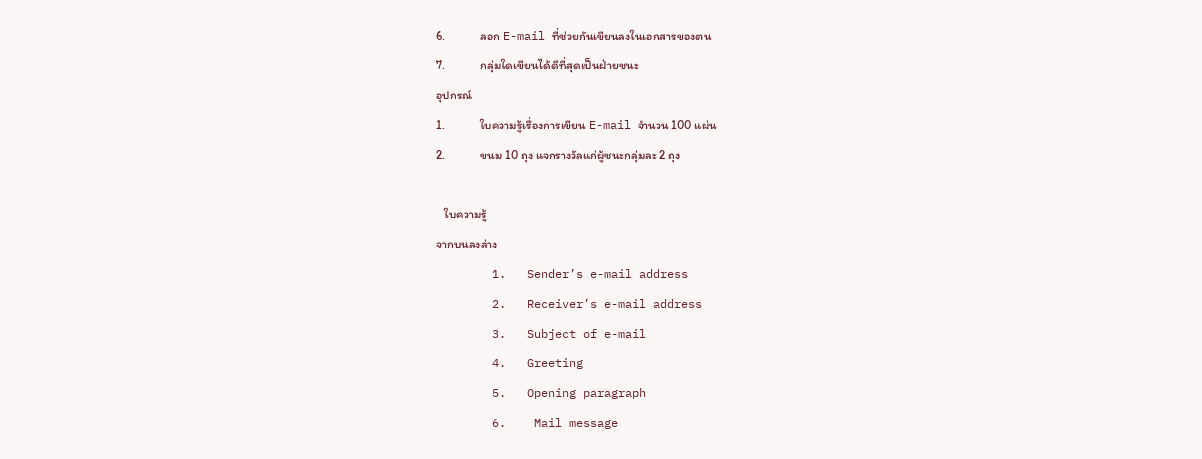6.             ลอก E-mail ที่ช่วยกันเขียนลงในเอกสารของตน
7.             กลุ่มใดเขียนได้ดีที่สุดเป็นฝ่ายชนะ
อุปกรณ์
1.             ใบความรู้เรื่องการเขียน E-mail จำนวน 100 แผ่น
2.             ขนม 10 ถุง แจกรางวัลแก่ผู้ชนะกลุ่มละ 2 ถุง

   ใบความรู้
จากบนลงล่าง
        1.   Sender’s e-mail address
        2.   Receiver’s e-mail address
        3.   Subject of e-mail
        4.   Greeting
        5.   Opening paragraph
        6.    Mail message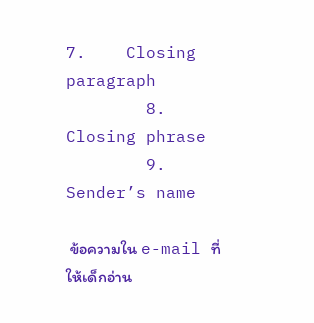7.    Closing paragraph
        8.     Closing phrase
        9.     Sender’s name

 ข้อความใน e-mail ที่ให้เด็กอ่าน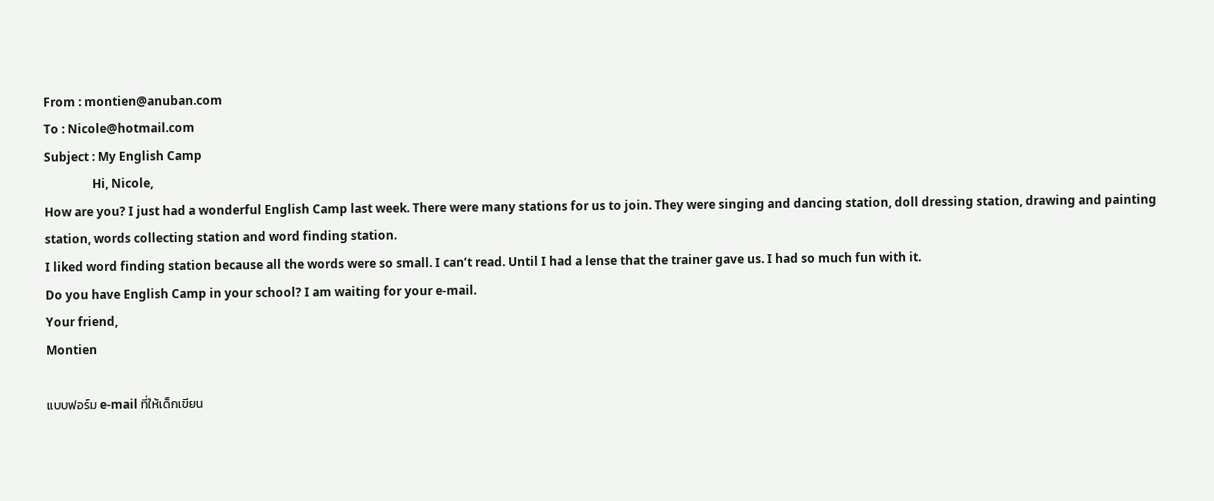From : montien@anuban.com
To : Nicole@hotmail.com
Subject : My English Camp
                Hi, Nicole,
How are you? I just had a wonderful English Camp last week. There were many stations for us to join. They were singing and dancing station, doll dressing station, drawing and painting station, words collecting station and word finding station.
I liked word finding station because all the words were so small. I can’t read. Until I had a lense that the trainer gave us. I had so much fun with it.
Do you have English Camp in your school? I am waiting for your e-mail.
Your friend,
Montien

แบบฟอร์ม e-mail ที่ให้เด็กเขียน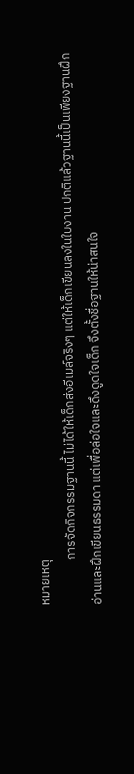หมายเหตุ
                การจัดกิจกรรมฐานนี้ ไม่ได้ให้เด็กส่งอีเมล์จริงๆ แต่ให้เด็กเขียนลงในใบงาน ปกติแล้วฐานนี้เป็นเพียงฐานฝึกอ่านและฝึกเขียนธรรมดา แต่เพื่อล่อใจและดึงดูดใจเด็ก จึงตั้งชื่อฐานให้น่าสนใจ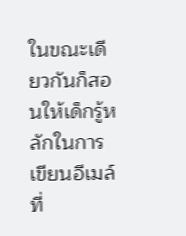ในขณะเดียวกันก็สอนให้เด็กรู้หลักในการเขียนอีเมล์ที่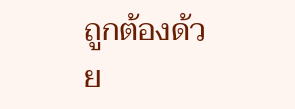ถูกต้องด้วย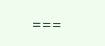===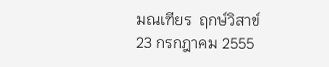มณเฑียร  ฤกษ์วิสาข์
23 กรกฎาคม 2555